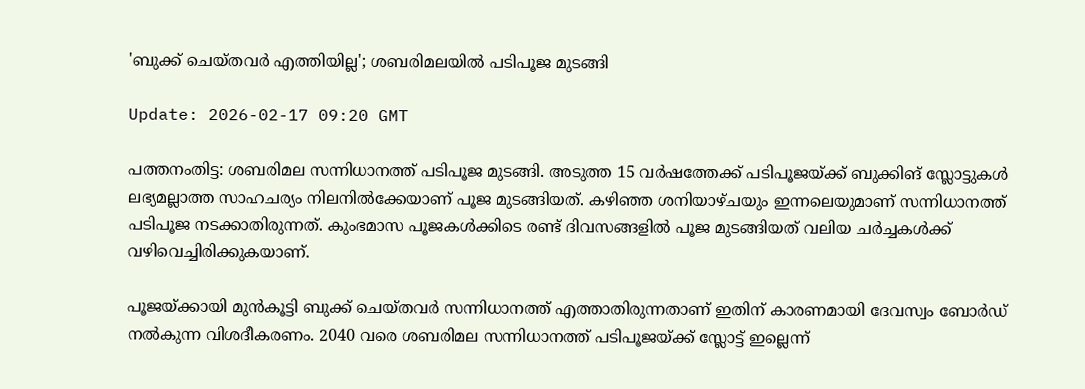'ബുക്ക് ചെയ്തവര്‍ എത്തിയില്ല'; ശബരിമലയില്‍ പടിപൂജ മുടങ്ങി

Update: 2026-02-17 09:20 GMT

പത്തനംതിട്ട: ശബരിമല സന്നിധാനത്ത് പടിപൂജ മുടങ്ങി. അടുത്ത 15 വര്‍ഷത്തേക്ക് പടിപൂജയ്ക്ക് ബുക്കിങ് സ്ലോട്ടുകള്‍ ലഭ്യമല്ലാത്ത സാഹചര്യം നിലനില്‍ക്കേയാണ് പൂജ മുടങ്ങിയത്. കഴിഞ്ഞ ശനിയാഴ്ചയും ഇന്നലെയുമാണ് സന്നിധാനത്ത് പടിപൂജ നടക്കാതിരുന്നത്. കുംഭമാസ പൂജകള്‍ക്കിടെ രണ്ട് ദിവസങ്ങളില്‍ പൂജ മുടങ്ങിയത് വലിയ ചര്‍ച്ചകള്‍ക്ക് വഴിവെച്ചിരിക്കുകയാണ്.

പൂജയ്ക്കായി മുന്‍കൂട്ടി ബുക്ക് ചെയ്തവര്‍ സന്നിധാനത്ത് എത്താതിരുന്നതാണ് ഇതിന് കാരണമായി ദേവസ്വം ബോര്‍ഡ് നല്‍കുന്ന വിശദീകരണം. 2040 വരെ ശബരിമല സന്നിധാനത്ത് പടിപൂജയ്ക്ക് സ്ലോട്ട് ഇല്ലെന്ന്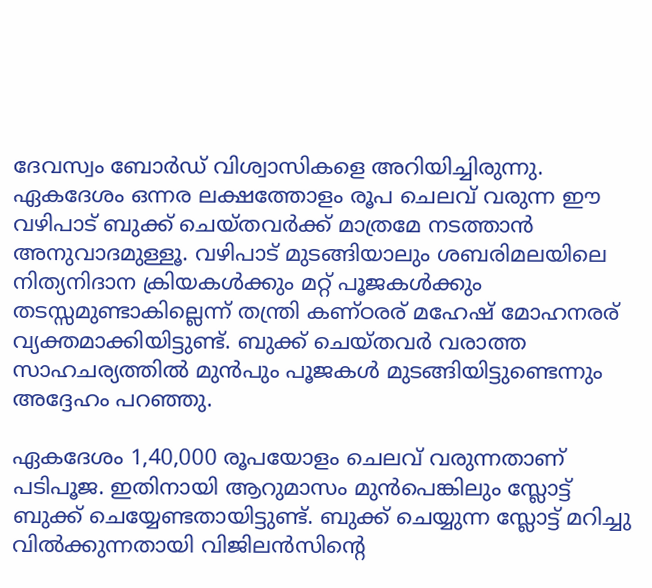ദേവസ്വം ബോര്‍ഡ് വിശ്വാസികളെ അറിയിച്ചിരുന്നു. ഏകദേശം ഒന്നര ലക്ഷത്തോളം രൂപ ചെലവ് വരുന്ന ഈ വഴിപാട് ബുക്ക് ചെയ്തവര്‍ക്ക് മാത്രമേ നടത്താന്‍ അനുവാദമുള്ളൂ. വഴിപാട് മുടങ്ങിയാലും ശബരിമലയിലെ നിത്യനിദാന ക്രിയകള്‍ക്കും മറ്റ് പൂജകള്‍ക്കും തടസ്സമുണ്ടാകില്ലെന്ന് തന്ത്രി കണ്ഠരര് മഹേഷ് മോഹനരര് വ്യക്തമാക്കിയിട്ടുണ്ട്. ബുക്ക് ചെയ്തവര്‍ വരാത്ത സാഹചര്യത്തില്‍ മുന്‍പും പൂജകള്‍ മുടങ്ങിയിട്ടുണ്ടെന്നും അദ്ദേഹം പറഞ്ഞു.

ഏകദേശം 1,40,000 രൂപയോളം ചെലവ് വരുന്നതാണ് പടിപൂജ. ഇതിനായി ആറുമാസം മുന്‍പെങ്കിലും സ്ലോട്ട് ബുക്ക് ചെയ്യേണ്ടതായിട്ടുണ്ട്. ബുക്ക് ചെയ്യുന്ന സ്ലോട്ട് മറിച്ചു വില്‍ക്കുന്നതായി വിജിലന്‍സിന്റെ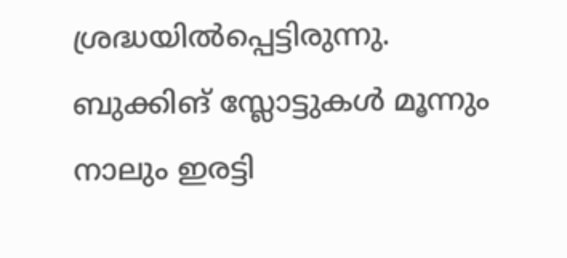ശ്രദ്ധയില്‍പ്പെട്ടിരുന്നു. ബുക്കിങ് സ്ലോട്ടുകള്‍ മൂന്നും നാലും ഇരട്ടി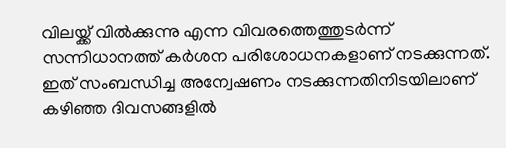വിലയ്ക്ക് വില്‍ക്കുന്നു എന്ന വിവരത്തെത്തുടര്‍ന്ന് സന്നിധാനത്ത് കര്‍ശന പരിശോധനകളാണ് നടക്കുന്നത്. ഇത് സംബന്ധിച്ച അന്വേഷണം നടക്കുന്നതിനിടയിലാണ് കഴിഞ്ഞ ദിവസങ്ങളില്‍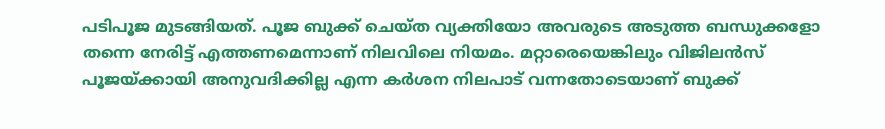പടിപൂജ മുടങ്ങിയത്. പൂജ ബുക്ക് ചെയ്ത വ്യക്തിയോ അവരുടെ അടുത്ത ബന്ധുക്കളോ തന്നെ നേരിട്ട് എത്തണമെന്നാണ് നിലവിലെ നിയമം. മറ്റാരെയെങ്കിലും വിജിലന്‍സ് പൂജയ്ക്കായി അനുവദിക്കില്ല എന്ന കര്‍ശന നിലപാട് വന്നതോടെയാണ് ബുക്ക്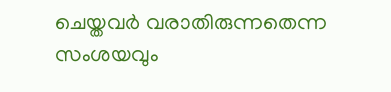ചെയ്തവര്‍ വരാതിരുന്നതെന്ന സംശയവും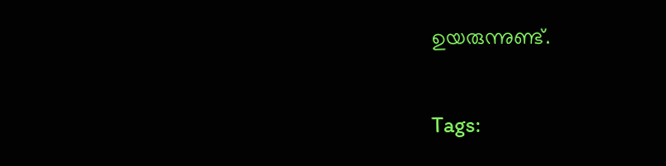ഉയരുന്നുണ്ട്.

Tags: